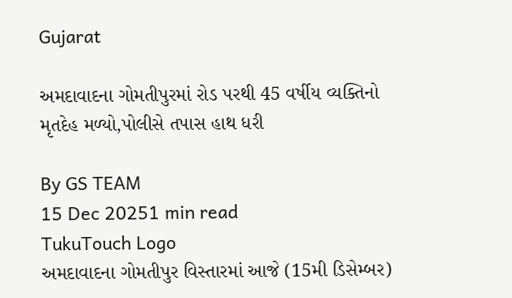Gujarat

અમદાવાદના ગોમતીપુરમાં રોડ પરથી 45 વર્ષીય વ્યક્તિનો મૃતદેહ મળ્યો,પોલીસે તપાસ હાથ ધરી

By GS TEAM
15 Dec 20251 min read
TukuTouch Logo
અમદાવાદના ગોમતીપુર વિસ્તારમાં આજે (15મી ડિસેમ્બર)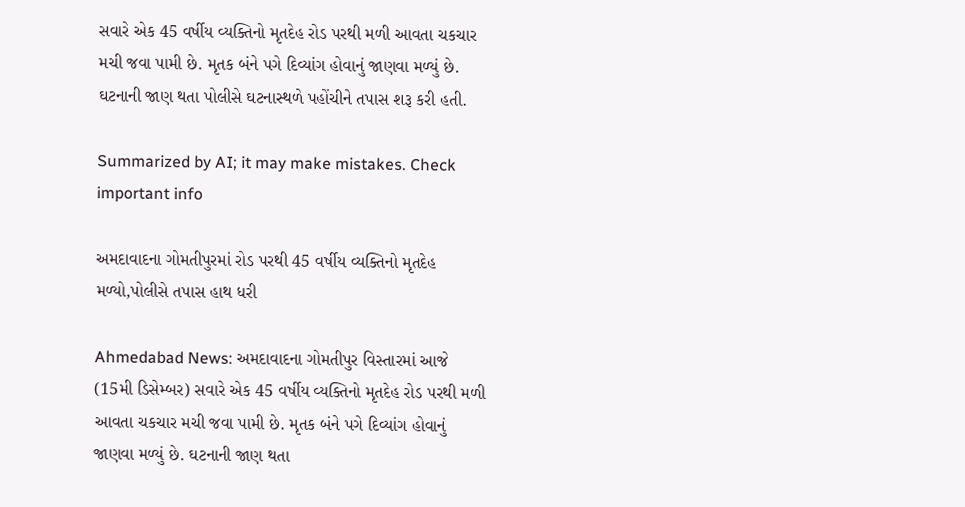સવારે એક 45 વર્ષીય વ્યક્તિનો મૃતદેહ રોડ પરથી મળી આવતા ચકચાર મચી જવા પામી છે. મૃતક બંને પગે દિવ્યાંગ હોવાનું જાણવા મળ્યું છે. ઘટનાની જાણ થતા પોલીસે ઘટનાસ્થળે પહોંચીને તપાસ શરૂ કરી હતી.

Summarized by AI; it may make mistakes. Check important info

અમદાવાદના ગોમતીપુરમાં રોડ પરથી 45 વર્ષીય વ્યક્તિનો મૃતદેહ મળ્યો,પોલીસે તપાસ હાથ ધરી

Ahmedabad News: અમદાવાદના ગોમતીપુર વિસ્તારમાં આજે (15મી ડિસેમ્બર) સવારે એક 45 વર્ષીય વ્યક્તિનો મૃતદેહ રોડ પરથી મળી આવતા ચકચાર મચી જવા પામી છે. મૃતક બંને પગે દિવ્યાંગ હોવાનું જાણવા મળ્યું છે. ઘટનાની જાણ થતા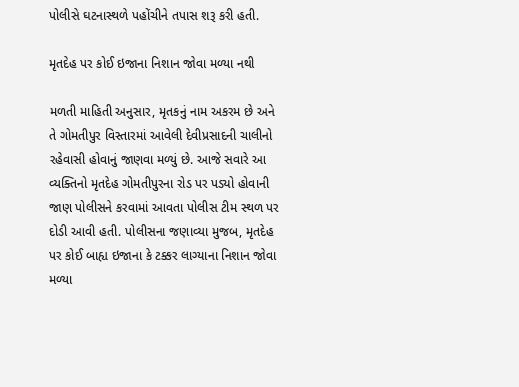પોલીસે ઘટનાસ્થળે પહોંચીને તપાસ શરૂ કરી હતી.

મૃતદેહ પર કોઈ ઇજાના નિશાન જોવા મળ્યા નથી

મળતી માહિતી અનુસાર, મૃતકનું નામ અકરમ છે અને તે ગોમતીપુર વિસ્તારમાં આવેલી દેવીપ્રસાદની ચાલીનો રહેવાસી હોવાનું જાણવા મળ્યું છે. આજે સવારે આ વ્યક્તિનો મૃતદેહ ગોમતીપુરના રોડ પર પડ્યો હોવાની જાણ પોલીસને કરવામાં આવતા પોલીસ ટીમ સ્થળ પર દોડી આવી હતી. પોલીસના જણાવ્યા મુજબ, મૃતદેહ પર કોઈ બાહ્ય ઇજાના કે ટક્કર લાગ્યાના નિશાન જોવા મળ્યા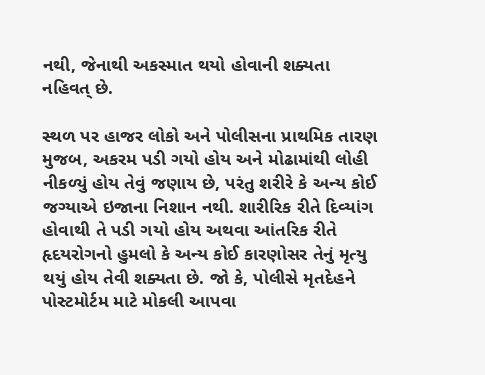નથી, જેનાથી અકસ્માત થયો હોવાની શક્યતા નહિવત્ છે.

સ્થળ પર હાજર લોકો અને પોલીસના પ્રાથમિક તારણ મુજબ, અકરમ પડી ગયો હોય અને મોઢામાંથી લોહી નીકળ્યું હોય તેવું જણાય છે, પરંતુ શરીરે કે અન્ય કોઈ જગ્યાએ ઇજાના નિશાન નથી. શારીરિક રીતે દિવ્યાંગ હોવાથી તે પડી ગયો હોય અથવા આંતરિક રીતે હૃદયરોગનો હુમલો કે અન્ય કોઈ કારણોસર તેનું મૃત્યુ થયું હોય તેવી શક્યતા છે. જો કે, પોલીસે મૃતદેહને પોસ્ટમોર્ટમ માટે મોકલી આપવા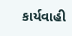કાર્યવાહી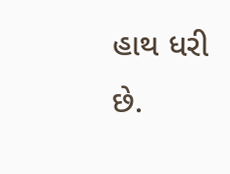હાથ ધરી છે.